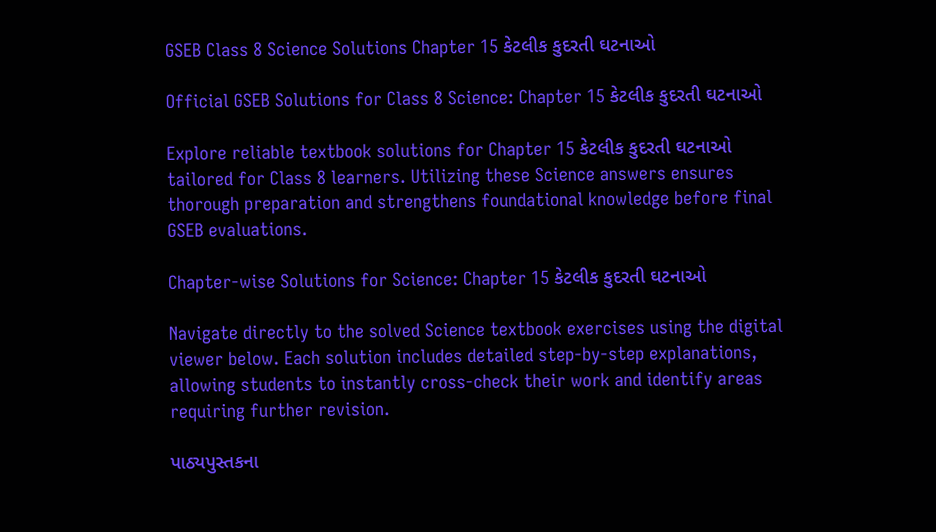GSEB Class 8 Science Solutions Chapter 15 કેટલીક કુદરતી ઘટનાઓ

Official GSEB Solutions for Class 8 Science: Chapter 15 કેટલીક કુદરતી ઘટનાઓ

Explore reliable textbook solutions for Chapter 15 કેટલીક કુદરતી ઘટનાઓ tailored for Class 8 learners. Utilizing these Science answers ensures thorough preparation and strengthens foundational knowledge before final GSEB evaluations.

Chapter-wise Solutions for Science: Chapter 15 કેટલીક કુદરતી ઘટનાઓ

Navigate directly to the solved Science textbook exercises using the digital viewer below. Each solution includes detailed step-by-step explanations, allowing students to instantly cross-check their work and identify areas requiring further revision.

પાઠ્યપુસ્તકના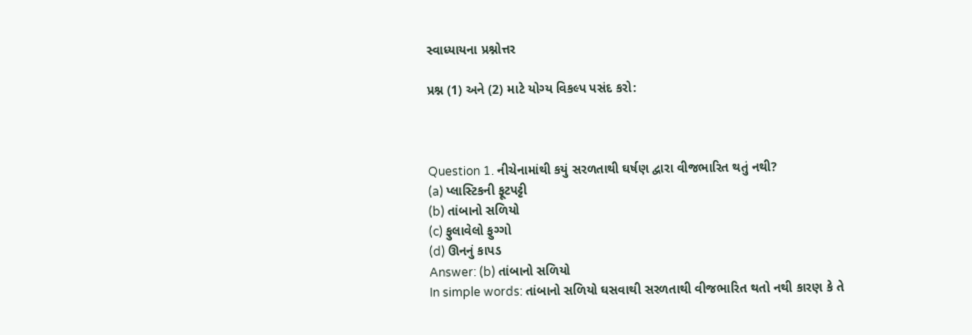સ્વાધ્યાયના પ્રશ્નોત્તર

પ્રશ્ન (1) અને (2) માટે યોગ્ય વિકલ્પ પસંદ કરો:



Question 1. નીચેનામાંથી કયું સરળતાથી ઘર્ષણ દ્વારા વીજભારિત થતું નથી?
(a) પ્લાસ્ટિકની ફૂટપટ્ટી
(b) તાંબાનો સળિયો
(c) ફુલાવેલો ફુગ્ગો
(d) ઊનનું કાપડ
Answer: (b) તાંબાનો સળિયો
In simple words: તાંબાનો સળિયો ઘસવાથી સરળતાથી વીજભારિત થતો નથી કારણ કે તે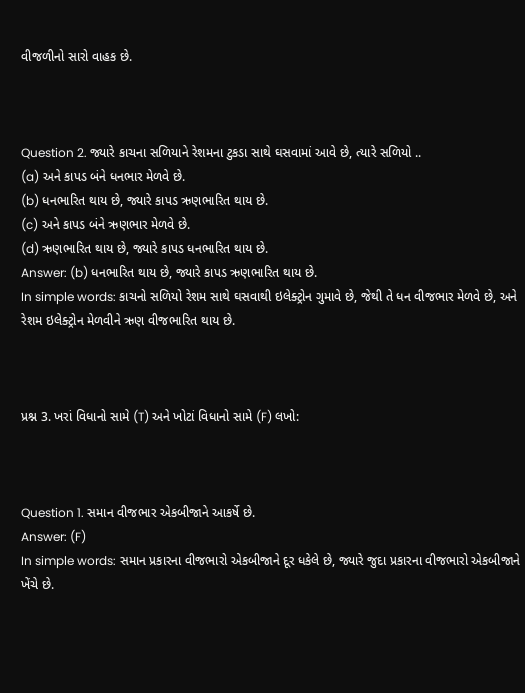વીજળીનો સારો વાહક છે.



Question 2. જ્યારે કાચના સળિયાને રેશમના ટુકડા સાથે ઘસવામાં આવે છે, ત્યારે સળિયો ..
(a) અને કાપડ બંને ધનભાર મેળવે છે.
(b) ધનભારિત થાય છે, જ્યારે કાપડ ઋણભારિત થાય છે.
(c) અને કાપડ બંને ઋણભાર મેળવે છે.
(d) ઋણભારિત થાય છે, જ્યારે કાપડ ધનભારિત થાય છે.
Answer: (b) ધનભારિત થાય છે, જ્યારે કાપડ ઋણભારિત થાય છે.
In simple words: કાચનો સળિયો રેશમ સાથે ઘસવાથી ઇલેક્ટ્રોન ગુમાવે છે, જેથી તે ધન વીજભાર મેળવે છે, અને રેશમ ઇલેક્ટ્રોન મેળવીને ઋણ વીજભારિત થાય છે.



પ્રશ્ન 3. ખરાં વિધાનો સામે (T) અને ખોટાં વિધાનો સામે (F) લખો:



Question 1. સમાન વીજભાર એકબીજાને આકર્ષે છે.
Answer: (F)
In simple words: સમાન પ્રકારના વીજભારો એકબીજાને દૂર ધકેલે છે, જ્યારે જુદા પ્રકારના વીજભારો એકબીજાને ખેંચે છે.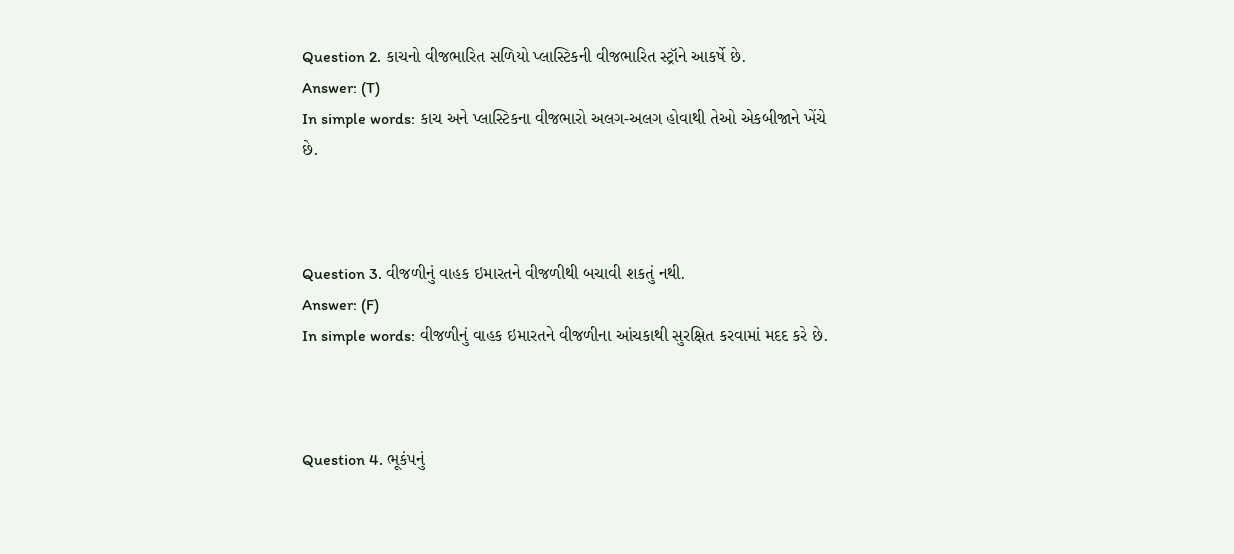Question 2. કાચનો વીજભારિત સળિયો પ્લાસ્ટિકની વીજભારિત સ્ટ્રૉને આકર્ષે છે.
Answer: (T)
In simple words: કાચ અને પ્લાસ્ટિકના વીજભારો અલગ-અલગ હોવાથી તેઓ એકબીજાને ખેંચે છે.



Question 3. વીજળીનું વાહક ઇમારતને વીજળીથી બચાવી શકતું નથી.
Answer: (F)
In simple words: વીજળીનું વાહક ઇમારતને વીજળીના આંચકાથી સુરક્ષિત કરવામાં મદદ કરે છે.



Question 4. ભૂકંપનું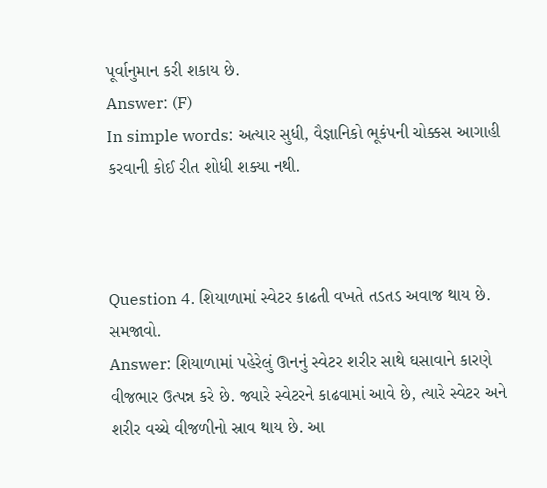પૂર્વાનુમાન કરી શકાય છે.
Answer: (F)
In simple words: અત્યાર સુધી, વૈજ્ઞાનિકો ભૂકંપની ચોક્કસ આગાહી કરવાની કોઈ રીત શોધી શક્યા નથી.



Question 4. શિયાળામાં સ્વેટર કાઢતી વખતે તડતડ અવાજ થાય છે. સમજાવો.
Answer: શિયાળામાં પહેરેલું ઊનનું સ્વેટર શરીર સાથે ઘસાવાને કારણે વીજભાર ઉત્પન્ન કરે છે. જ્યારે સ્વેટરને કાઢવામાં આવે છે, ત્યારે સ્વેટર અને શરીર વચ્ચે વીજળીનો સ્રાવ થાય છે. આ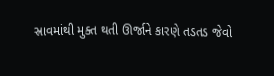સ્રાવમાંથી મુક્ત થતી ઊર્જાને કારણે તડતડ જેવો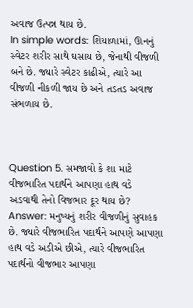અવાજ ઉત્પન્ન થાય છે.
In simple words: શિયાળામાં, ઊનનું સ્વેટર શરીર સાથે ઘસાય છે, જેનાથી વીજળી બને છે. જ્યારે સ્વેટર કાઢીએ, ત્યારે આ વીજળી નીકળી જાય છે અને તડતડ અવાજ સંભળાય છે.



Question 5. સમજાવો કે શા માટે વીજભારિત પદાર્થને આપણા હાથ વડે અડવાથી તેનો વિજભાર દૂર થાય છે?
Answer: મનુષ્યનું શરીર વીજળીનું સુવાહક છે. જ્યારે વીજભારિત પદાર્થને આપણે આપણા હાથ વડે અડીએ છીએ, ત્યારે વીજભારિત પદાર્થનો વીજભાર આપણા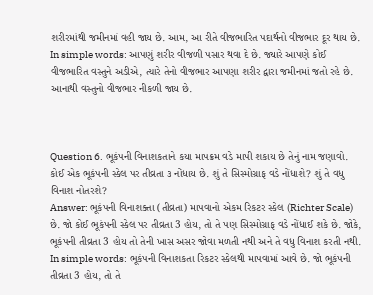શરીરમાંથી જમીનમાં વહી જાય છે. આમ, આ રીતે વીજભારિત પદાર્થનો વીજભાર દૂર થાય છે.
In simple words: આપણું શરીર વીજળી પસાર થવા દે છે. જ્યારે આપણે કોઈ વીજભારિત વસ્તુને અડીએ, ત્યારે તેનો વીજભાર આપણા શરીર દ્વારા જમીનમાં જતો રહે છે. આનાથી વસ્તુનો વીજભાર નીકળી જાય છે.



Question 6. ભૂકંપની વિનાશકતાને કયા માપક્રમ વડે માપી શકાય છે તેનું નામ જણાવો. કોઈ એક ભૂકંપની સ્કેલ પર તીવ્રતા ૩ નોંધાય છે. શું તે સિસ્મોગ્રાફ વડે નોંધાશે? શું તે વધુ વિનાશ નોતરશે?
Answer: ભૂકંપની વિનાશક્તા (તીવ્રતા) માપવાનો એકમ રિકટર સ્કેલ (Richter Scale) છે. જો કોઈ ભૂકંપની સ્કેલ પર તીવ્રતા 3 હોય, તો તે પણ સિસ્મોગ્રાફ વડે નોંધાઈ શકે છે. જોકે, ભૂકંપની તીવ્રતા 3 હોય તો તેની ખાસ અસર જોવા મળતી નથી અને તે વધુ વિનાશ કરતી નથી.
In simple words: ભૂકંપની વિનાશકતા રિકટર સ્કેલથી માપવામાં આવે છે. જો ભૂકંપની તીવ્રતા 3 હોય, તો તે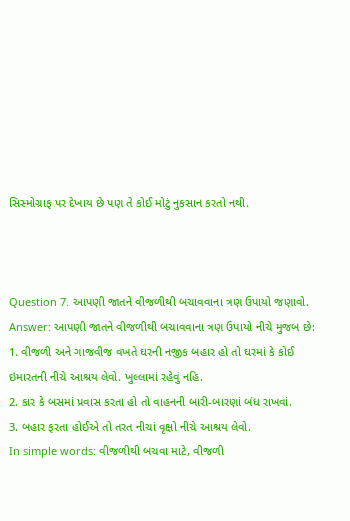સિસ્મોગ્રાફ પર દેખાય છે પણ તે કોઈ મોટું નુકસાન કરતો નથી.



Question 7. આપણી જાતને વીજળીથી બચાવવાના ત્રણ ઉપાયો જણાવો.
Answer: આપણી જાતને વીજળીથી બચાવવાના ત્રણ ઉપાયો નીચે મુજબ છે:
1. વીજળી અને ગાજવીજ વખતે ઘરની નજીક બહાર હો તો ઘરમાં કે કોઈ ઇમારતની નીચે આશ્રય લેવો. ખુલ્લામાં રહેવું નહિ.
2. કાર કે બસમાં પ્રવાસ કરતા હો તો વાહનની બારી-બારણાં બંધ રાખવાં.
3. બહાર ફરતા હોઈએ તો તરત નીચાં વૃક્ષો નીચે આશ્રય લેવો.
In simple words: વીજળીથી બચવા માટે, વીજળી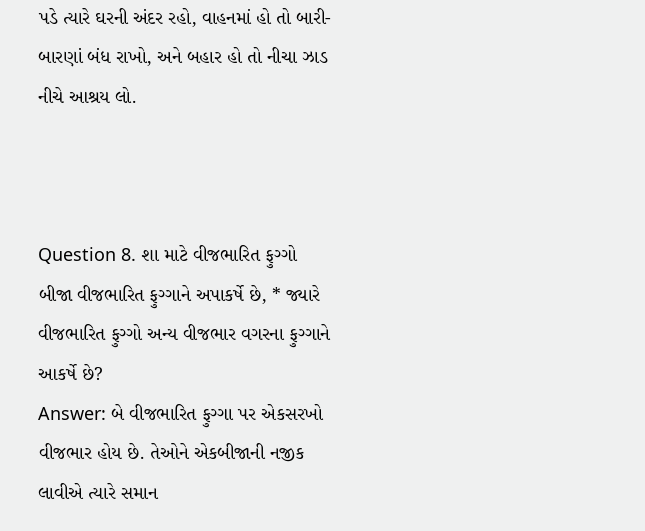પડે ત્યારે ઘરની અંદર રહો, વાહનમાં હો તો બારી-બારણાં બંધ રાખો, અને બહાર હો તો નીચા ઝાડ નીચે આશ્રય લો.



Question 8. શા માટે વીજભારિત ફુગ્ગો બીજા વીજભારિત ફુગ્ગાને અપાકર્ષે છે, * જ્યારે વીજભારિત ફુગ્ગો અન્ય વીજભાર વગરના ફુગ્ગાને આકર્ષે છે?
Answer: બે વીજભારિત ફુગ્ગા પર એકસરખો વીજભાર હોય છે. તેઓને એકબીજાની નજીક લાવીએ ત્યારે સમાન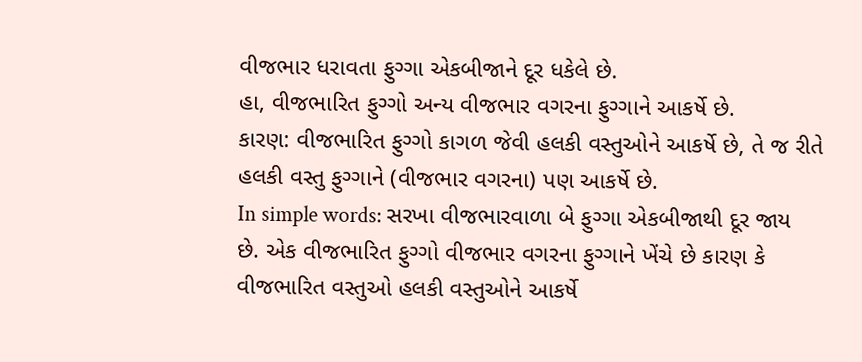વીજભાર ધરાવતા ફુગ્ગા એકબીજાને દૂર ધકેલે છે.
હા, વીજભારિત ફુગ્ગો અન્ય વીજભાર વગરના ફુગ્ગાને આકર્ષે છે.
કારણ: વીજભારિત ફુગ્ગો કાગળ જેવી હલકી વસ્તુઓને આકર્ષે છે, તે જ રીતે હલકી વસ્તુ ફુગ્ગાને (વીજભાર વગરના) પણ આકર્ષે છે.
In simple words: સરખા વીજભારવાળા બે ફુગ્ગા એકબીજાથી દૂર જાય છે. એક વીજભારિત ફુગ્ગો વીજભાર વગરના ફુગ્ગાને ખેંચે છે કારણ કે વીજભારિત વસ્તુઓ હલકી વસ્તુઓને આકર્ષે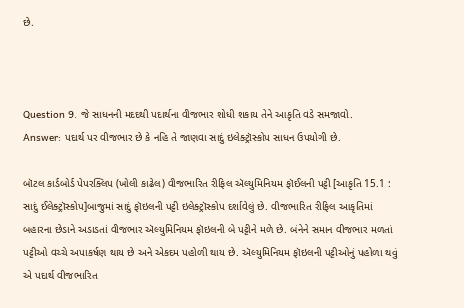છે.



Question 9. જે સાધનની મદદથી પદાર્થના વીજભાર શોધી શકાય તેને આકૃતિ વડે સમજાવો.
Answer: પદાર્થ પર વીજભાર છે કે નહિ તે જાણવા સાદું ઇલેક્ટ્રૉસ્કોપ સાધન ઉપયોગી છે.

બૉટલ કાર્ડબોર્ડ પેપરક્લિપ (ખોલી કાઢેલ) વીજભારિત રીફિલ ઍલ્યુમિનિયમ ફૉઈલની પટ્ટી [આકૃતિ 15.1 : સાદું ઈલેક્ટ્રૉસ્કોપ]બાજુમાં સાદું ફૉઇલની પટ્ટી ઇલેક્ટ્રૉસ્કોપ દર્શાવેલું છે. વીજભારિત રીફિલ આકૃતિમાં બહારના છેડાને અડાડતાં વીજભાર ઍલ્યુમિનિયમ ફૉઇલની બે પટ્ટીને મળે છે. બંનેને સમાન વીજભાર મળતાં પટ્ટીઓ વચ્ચે અપાકર્ષણ થાય છે અને એકદમ પહોળી થાય છે. ઍલ્યુમિનિયમ ફૉઇલની પટ્ટીઓનું પહોળા થવું એ પદાર્થ વીજભારિત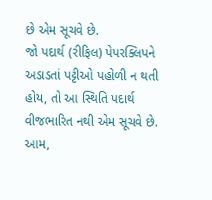છે એમ સૂચવે છે.
જો પદાર્થ (રીફિલ) પેપરક્લિપને અડાડતાં પટ્ટીઓ પહોળી ન થતી હોય, તો આ સ્થિતિ પદાર્થ વીજભારિત નથી એમ સૂચવે છે.
આમ,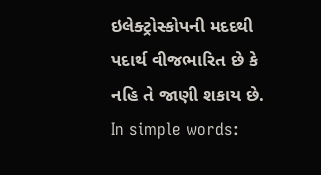ઇલેક્ટ્રોસ્કોપની મદદથી પદાર્થ વીજભારિત છે કે નહિ તે જાણી શકાય છે.
In simple words: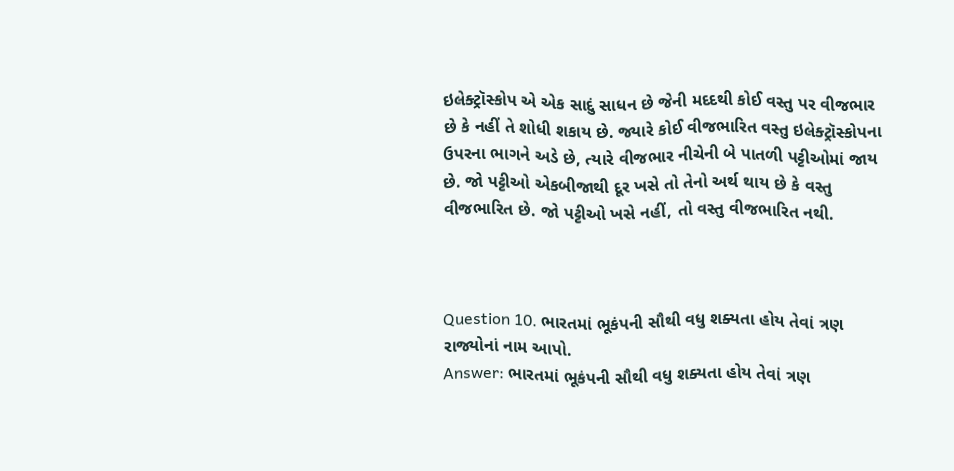ઇલેક્ટ્રૉસ્કોપ એ એક સાદું સાધન છે જેની મદદથી કોઈ વસ્તુ પર વીજભાર છે કે નહીં તે શોધી શકાય છે. જ્યારે કોઈ વીજભારિત વસ્તુ ઇલેક્ટ્રૉસ્કોપના ઉપરના ભાગને અડે છે, ત્યારે વીજભાર નીચેની બે પાતળી પટ્ટીઓમાં જાય છે. જો પટ્ટીઓ એકબીજાથી દૂર ખસે તો તેનો અર્થ થાય છે કે વસ્તુ વીજભારિત છે. જો પટ્ટીઓ ખસે નહીં, તો વસ્તુ વીજભારિત નથી.



Question 10. ભારતમાં ભૂકંપની સૌથી વધુ શક્યતા હોય તેવાં ત્રણ રાજ્યોનાં નામ આપો.
Answer: ભારતમાં ભૂકંપની સૌથી વધુ શક્યતા હોય તેવાં ત્રણ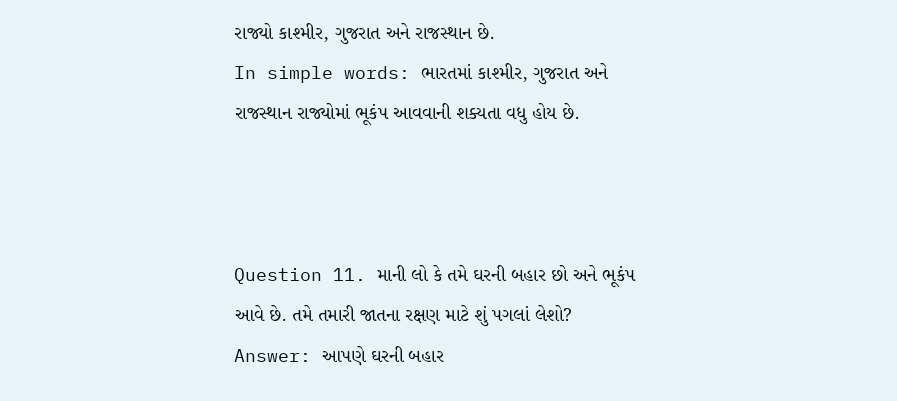રાજ્યો કાશ્મીર, ગુજરાત અને રાજસ્થાન છે.
In simple words: ભારતમાં કાશ્મીર, ગુજરાત અને રાજસ્થાન રાજ્યોમાં ભૂકંપ આવવાની શક્યતા વધુ હોય છે.



Question 11. માની લો કે તમે ઘરની બહાર છો અને ભૂકંપ આવે છે. તમે તમારી જાતના રક્ષણ માટે શું પગલાં લેશો?
Answer: આપણે ઘરની બહાર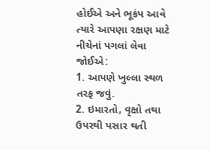હોઈએ અને ભૂકંપ આવે ત્યારે આપણા રક્ષણ માટે નીચેનાં પગલાં લેવા જોઈએ:
1. આપણે ખુલ્લા સ્થળ તરફ જવું.
2. ઇમારતો, વૃક્ષો તથા ઉપરથી પસાર થતી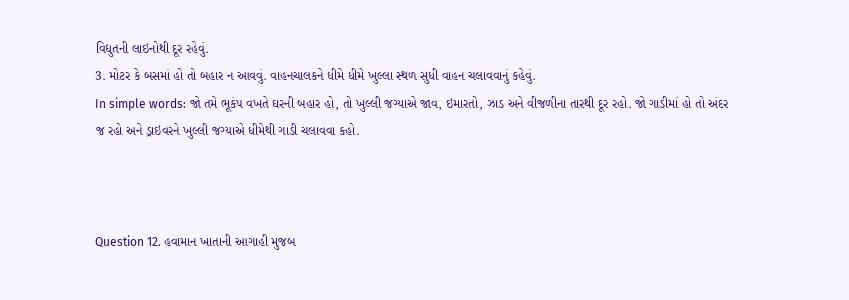વિદ્યુતની લાઇનોથી દૂર રહેવું.
3. મોટર કે બસમાં હો તો બહાર ન આવવું. વાહનચાલકને ધીમે ધીમે ખુલ્લા સ્થળ સુધી વાહન ચલાવવાનું કહેવું.
In simple words: જો તમે ભૂકંપ વખતે ઘરની બહાર હો, તો ખુલ્લી જગ્યાએ જાવ, ઇમારતો, ઝાડ અને વીજળીના તારથી દૂર રહો. જો ગાડીમાં હો તો અંદર જ રહો અને ડ્રાઇવરને ખુલ્લી જગ્યાએ ધીમેથી ગાડી ચલાવવા કહો.



Question 12. હવામાન ખાતાની આગાહી મુજબ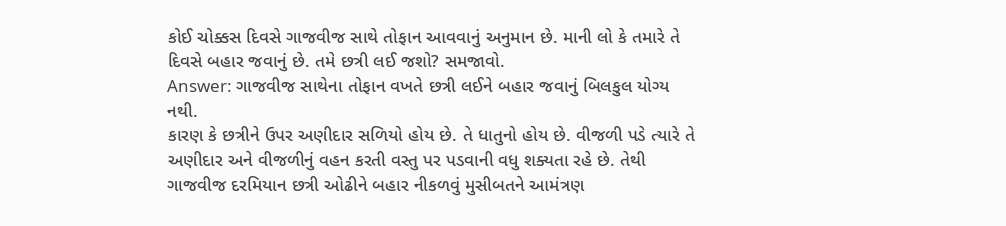કોઈ ચોક્કસ દિવસે ગાજવીજ સાથે તોફાન આવવાનું અનુમાન છે. માની લો કે તમારે તે દિવસે બહાર જવાનું છે. તમે છત્રી લઈ જશો? સમજાવો.
Answer: ગાજવીજ સાથેના તોફાન વખતે છત્રી લઈને બહાર જવાનું બિલકુલ યોગ્ય નથી.
કારણ કે છત્રીને ઉપર અણીદાર સળિયો હોય છે. તે ધાતુનો હોય છે. વીજળી પડે ત્યારે તે અણીદાર અને વીજળીનું વહન કરતી વસ્તુ પર પડવાની વધુ શક્યતા રહે છે. તેથી ગાજવીજ દરમિયાન છત્રી ઓઢીને બહાર નીકળવું મુસીબતને આમંત્રણ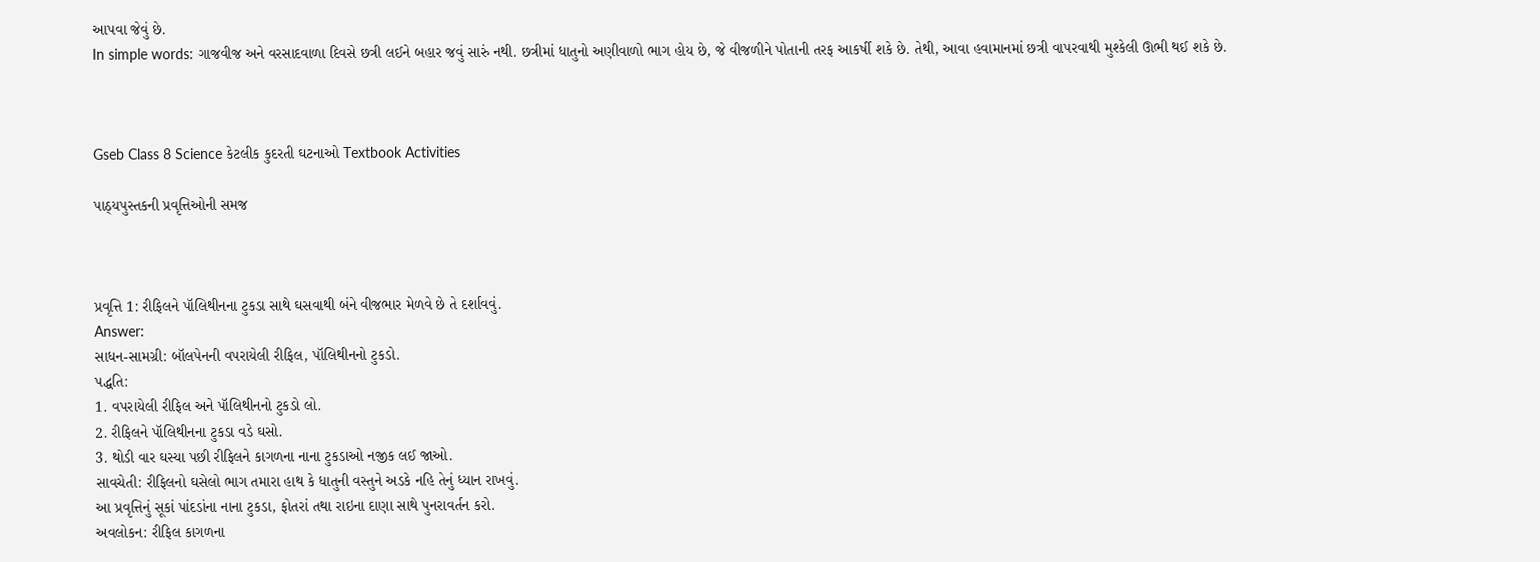આપવા જેવું છે.
In simple words: ગાજવીજ અને વરસાદવાળા દિવસે છત્રી લઈને બહાર જવું સારું નથી. છત્રીમાં ધાતુનો અણીવાળો ભાગ હોય છે, જે વીજળીને પોતાની તરફ આકર્ષી શકે છે. તેથી, આવા હવામાનમાં છત્રી વાપરવાથી મુશ્કેલી ઊભી થઈ શકે છે.



Gseb Class 8 Science કેટલીક કુદરતી ઘટનાઓ Textbook Activities

પાઠ્યપુસ્તકની પ્રવૃત્તિઓની સમજ



પ્રવૃત્તિ 1: રીફિલને પૉલિથીનના ટુકડા સાથે ઘસવાથી બંને વીજભાર મેળવે છે તે દર્શાવવું.
Answer:
સાધન-સામગ્રી: બૉલપેનની વપરાયેલી રીફિલ, પૉલિથીનનો ટુકડો.
પદ્ધતિ:
1. વપરાયેલી રીફિલ અને પૉલિથીનનો ટુકડો લો.
2. રીફિલને પૉલિથીનના ટુકડા વડે ઘસો.
3. થોડી વાર ઘસ્યા પછી રીફિલને કાગળના નાના ટુકડાઓ નજીક લઈ જાઓ.
સાવચેતી: રીફિલનો ઘસેલો ભાગ તમારા હાથ કે ધાતુની વસ્તુને અડકે નહિ તેનું ધ્યાન રાખવું.
આ પ્રવૃત્તિનું સૂકાં પાંદડાંના નાના ટુકડા, ફોતરાં તથા રાઇના દાણા સાથે પુનરાવર્તન કરો.
અવલોકન: રીફિલ કાગળના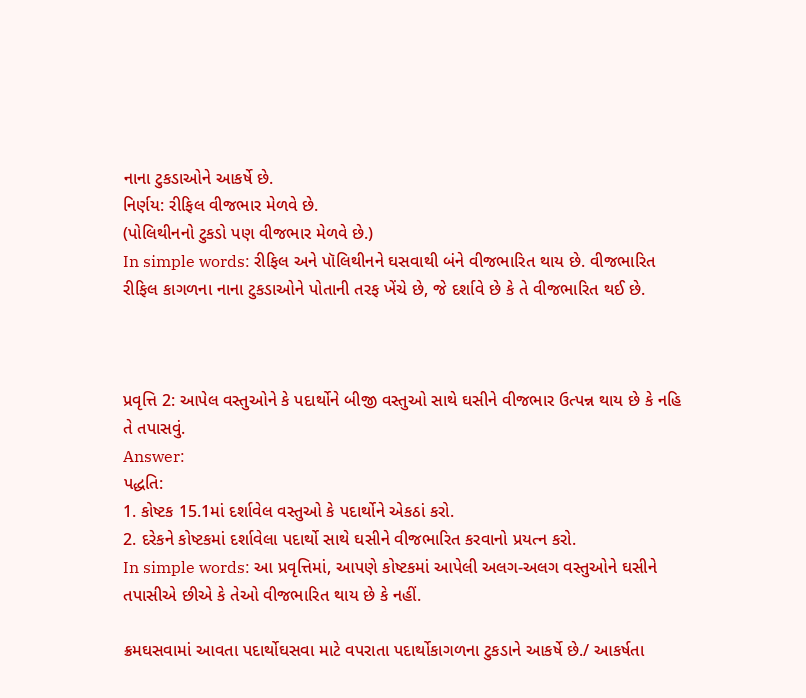નાના ટુકડાઓને આકર્ષે છે.
નિર્ણય: રીફિલ વીજભાર મેળવે છે.
(પોલિથીનનો ટુકડો પણ વીજભાર મેળવે છે.)
In simple words: રીફિલ અને પૉલિથીનને ઘસવાથી બંને વીજભારિત થાય છે. વીજભારિત રીફિલ કાગળના નાના ટુકડાઓને પોતાની તરફ ખેંચે છે, જે દર્શાવે છે કે તે વીજભારિત થઈ છે.



પ્રવૃત્તિ 2: આપેલ વસ્તુઓને કે પદાર્થોને બીજી વસ્તુઓ સાથે ઘસીને વીજભાર ઉત્પન્ન થાય છે કે નહિ તે તપાસવું.
Answer:
પદ્ધતિ:
1. કોષ્ટક 15.1માં દર્શાવેલ વસ્તુઓ કે પદાર્થોને એકઠાં કરો.
2. દરેકને કોષ્ટકમાં દર્શાવેલા પદાર્થો સાથે ઘસીને વીજભારિત કરવાનો પ્રયત્ન કરો.
In simple words: આ પ્રવૃત્તિમાં, આપણે કોષ્ટકમાં આપેલી અલગ-અલગ વસ્તુઓને ઘસીને તપાસીએ છીએ કે તેઓ વીજભારિત થાય છે કે નહીં.

ક્રમઘસવામાં આવતા પદાર્થોઘસવા માટે વપરાતા પદાર્થોકાગળના ટુકડાને આકર્ષે છે./ આકર્ષતા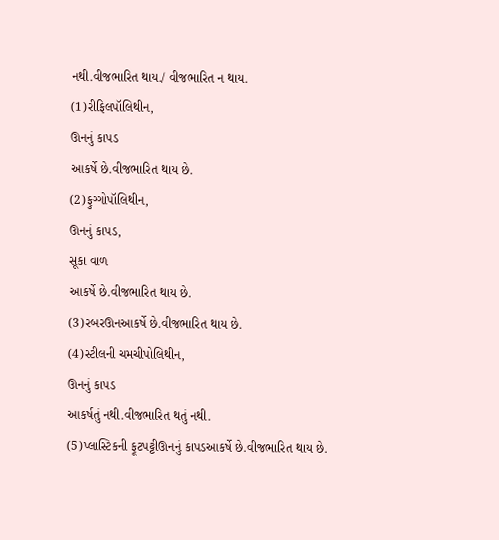નથી.વીજભારિત થાય./ વીજભારિત ન થાય.
(1)રીફિલપૉલિથીન,
ઊનનું કાપડ
આકર્ષે છે.વીજભારિત થાય છે.
(2)ફુગ્ગોપૉલિથીન,
ઊનનું કાપડ,
સૂકા વાળ
આકર્ષે છે.વીજભારિત થાય છે.
(3)રબરઊનઆકર્ષે છે.વીજભારિત થાય છે.
(4)સ્ટીલની ચમચીપોલિથીન,
ઊનનું કાપડ
આકર્ષતું નથી.વીજભારિત થતું નથી.
(5)પ્લાસ્ટિકની ફૂટપટ્ટીઊનનું કાપડઆકર્ષે છે.વીજભારિત થાય છે.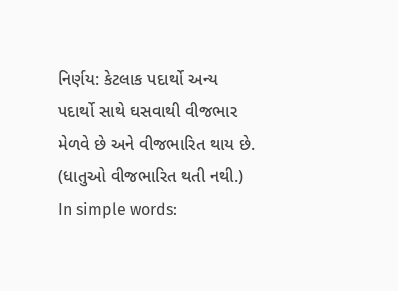નિર્ણય: કેટલાક પદાર્થો અન્ય પદાર્થો સાથે ઘસવાથી વીજભાર મેળવે છે અને વીજભારિત થાય છે. (ધાતુઓ વીજભારિત થતી નથી.)
In simple words: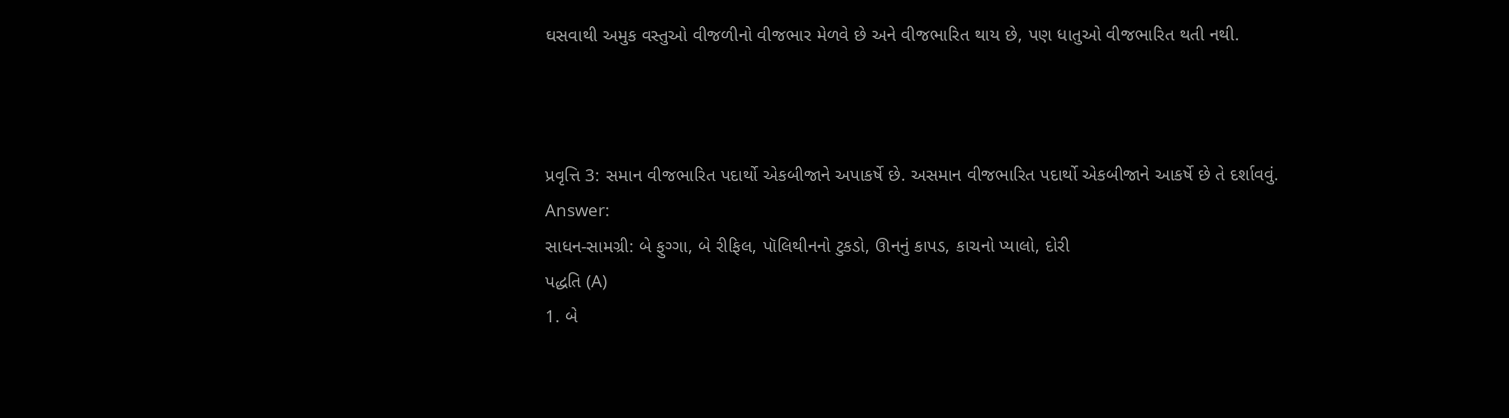ઘસવાથી અમુક વસ્તુઓ વીજળીનો વીજભાર મેળવે છે અને વીજભારિત થાય છે, પણ ધાતુઓ વીજભારિત થતી નથી.



પ્રવૃત્તિ 3: સમાન વીજભારિત પદાર્થો એકબીજાને અપાકર્ષે છે. અસમાન વીજભારિત પદાર્થો એકબીજાને આકર્ષે છે તે દર્શાવવું.
Answer:
સાધન-સામગ્રી: બે ફુગ્ગા, બે રીફિલ, પૉલિથીનનો ટુકડો, ઊનનું કાપડ, કાચનો પ્યાલો, દોરી
પદ્ધતિ (A)
1. બે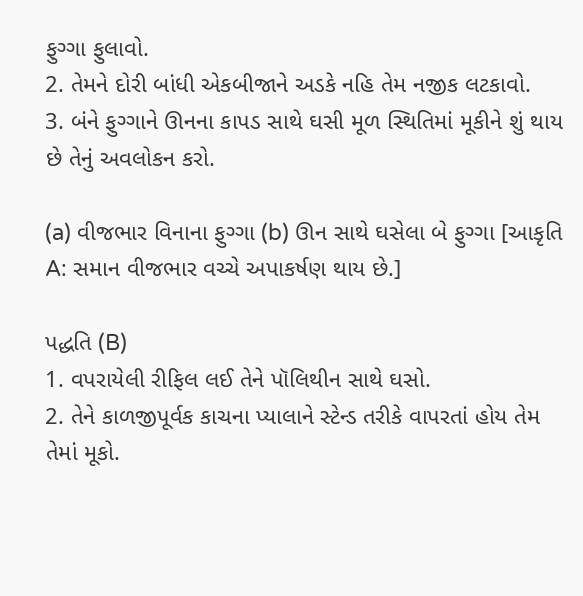ફુગ્ગા ફુલાવો.
2. તેમને દોરી બાંધી એકબીજાને અડકે નહિ તેમ નજીક લટકાવો.
3. બંને ફુગ્ગાને ઊનના કાપડ સાથે ઘસી મૂળ સ્થિતિમાં મૂકીને શું થાય છે તેનું અવલોકન કરો.

(a) વીજભાર વિનાના ફુગ્ગા (b) ઊન સાથે ઘસેલા બે ફુગ્ગા [આકૃતિ A: સમાન વીજભાર વચ્ચે અપાકર્ષણ થાય છે.]

પદ્ધતિ (B)
1. વપરાયેલી રીફિલ લઈ તેને પૉલિથીન સાથે ઘસો.
2. તેને કાળજીપૂર્વક કાચના પ્યાલાને સ્ટેન્ડ તરીકે વાપરતાં હોય તેમ તેમાં મૂકો.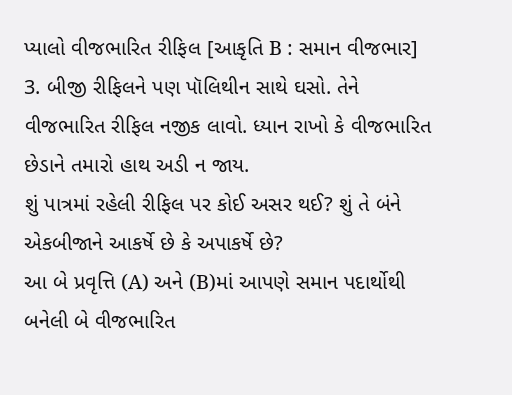પ્યાલો વીજભારિત રીફિલ [આકૃતિ B : સમાન વીજભાર]
3. બીજી રીફિલને પણ પૉલિથીન સાથે ઘસો. તેને વીજભારિત રીફિલ નજીક લાવો. ધ્યાન રાખો કે વીજભારિત છેડાને તમારો હાથ અડી ન જાય.
શું પાત્રમાં રહેલી રીફિલ પર કોઈ અસર થઈ? શું તે બંને એકબીજાને આકર્ષે છે કે અપાકર્ષે છે?
આ બે પ્રવૃત્તિ (A) અને (B)માં આપણે સમાન પદાર્થોથી બનેલી બે વીજભારિત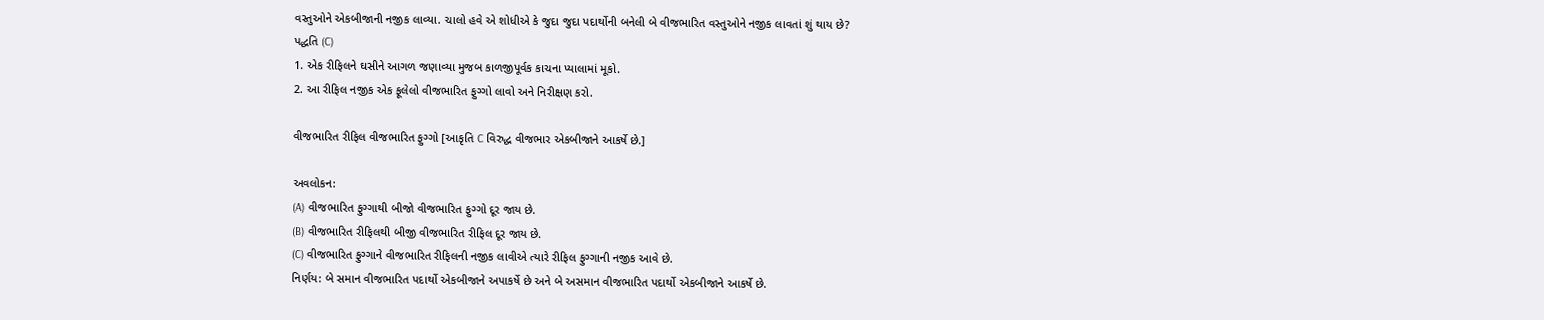વસ્તુઓને એકબીજાની નજીક લાવ્યા. ચાલો હવે એ શોધીએ કે જુદા જુદા પદાર્થોની બનેલી બે વીજભારિત વસ્તુઓને નજીક લાવતાં શું થાય છે?
પદ્ધતિ (C)
1. એક રીફિલને ઘસીને આગળ જણાવ્યા મુજબ કાળજીપૂર્વક કાચના પ્યાલામાં મૂકો.
2. આ રીફિલ નજીક એક ફૂલેલો વીજભારિત ફુગ્ગો લાવો અને નિરીક્ષણ કરો.

વીજભારિત રીફિલ વીજભારિત ફુગ્ગો [આકૃતિ C વિરુદ્ધ વીજભાર એકબીજાને આકર્ષે છે.]

અવલોકન:
(A) વીજભારિત ફુગ્ગાથી બીજો વીજભારિત ફુગ્ગો દૂર જાય છે.
(B) વીજભારિત રીફિલથી બીજી વીજભારિત રીફિલ દૂર જાય છે.
(C) વીજભારિત ફુગ્ગાને વીજભારિત રીફિલની નજીક લાવીએ ત્યારે રીફિલ ફુગ્ગાની નજીક આવે છે.
નિર્ણય: બે સમાન વીજભારિત પદાર્થો એકબીજાને અપાકર્ષે છે અને બે અસમાન વીજભારિત પદાર્થો એકબીજાને આકર્ષે છે.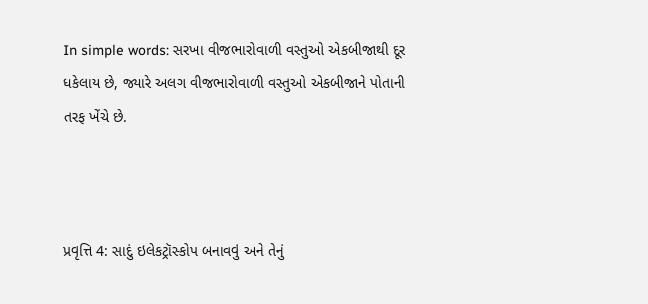In simple words: સરખા વીજભારોવાળી વસ્તુઓ એકબીજાથી દૂર ધકેલાય છે, જ્યારે અલગ વીજભારોવાળી વસ્તુઓ એકબીજાને પોતાની તરફ ખેંચે છે.



પ્રવૃત્તિ 4: સાદું ઇલેકટ્રૉસ્કોપ બનાવવું અને તેનું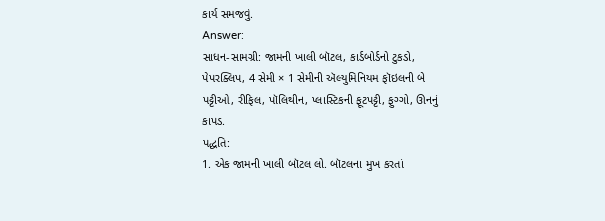કાર્ય સમજવું.
Answer:
સાધન-સામગ્રી: જામની ખાલી બૉટલ, કાર્ડબોર્ડનો ટુકડો, પેપરક્લિપ, 4 સેમી × 1 સેમીની ઍલ્યુમિનિયમ ફૉઇલની બે પટ્ટીઓ, રીફિલ, પૉલિથીન, પ્લાસ્ટિકની ફૂટપટ્ટી, ફુગ્ગો, ઊનનું કાપડ.
પદ્ધતિ:
1. એક જામની ખાલી બૉટલ લો. બૉટલના મુખ કરતાં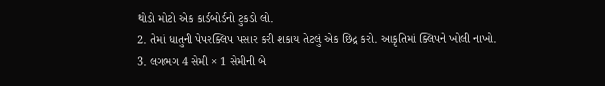થોડો મોટો એક કાર્ડબોર્ડનો ટુકડો લો.
2. તેમાં ધાતુની પેપરક્લિપ પસાર કરી શકાય તેટલું એક છિદ્ર કરો. આકૃતિમાં ક્લિપને ખોલી નાખો.
3. લગભગ 4 સેમી × 1 સેમીની બે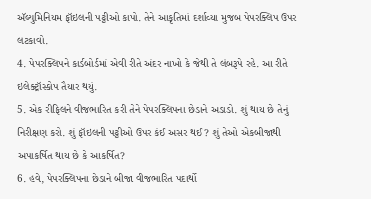ઍલ્યુમિનિયમ ફૉઇલની પટ્ટીઓ કાપો. તેને આકૃતિમાં દર્શાવ્યા મુજબ પેપરક્લિપ ઉપર લટકાવો.
4. પેપરક્લિપને કાર્ડબોર્ડમાં એવી રીતે અંદર નાખો કે જેથી તે લંબરૂપે રહે. આ રીતે ઇલેક્ટ્રૉસ્કોપ તૈયાર થયું.
5. એક રીફિલને વીજભારિત કરી તેને પેપરક્લિપના છેડાને અડાડો. શું થાય છે તેનું નિરીક્ષણ કરો. શું ફૉઇલની પટ્ટીઓ ઉપર કંઈ અસર થઈ? શું તેઓ એકબીજાથી અપાકર્ષિત થાય છે કે આકર્ષિત?
6. હવે, પેપરક્લિપના છેડાને બીજા વીજભારિત પદાર્થો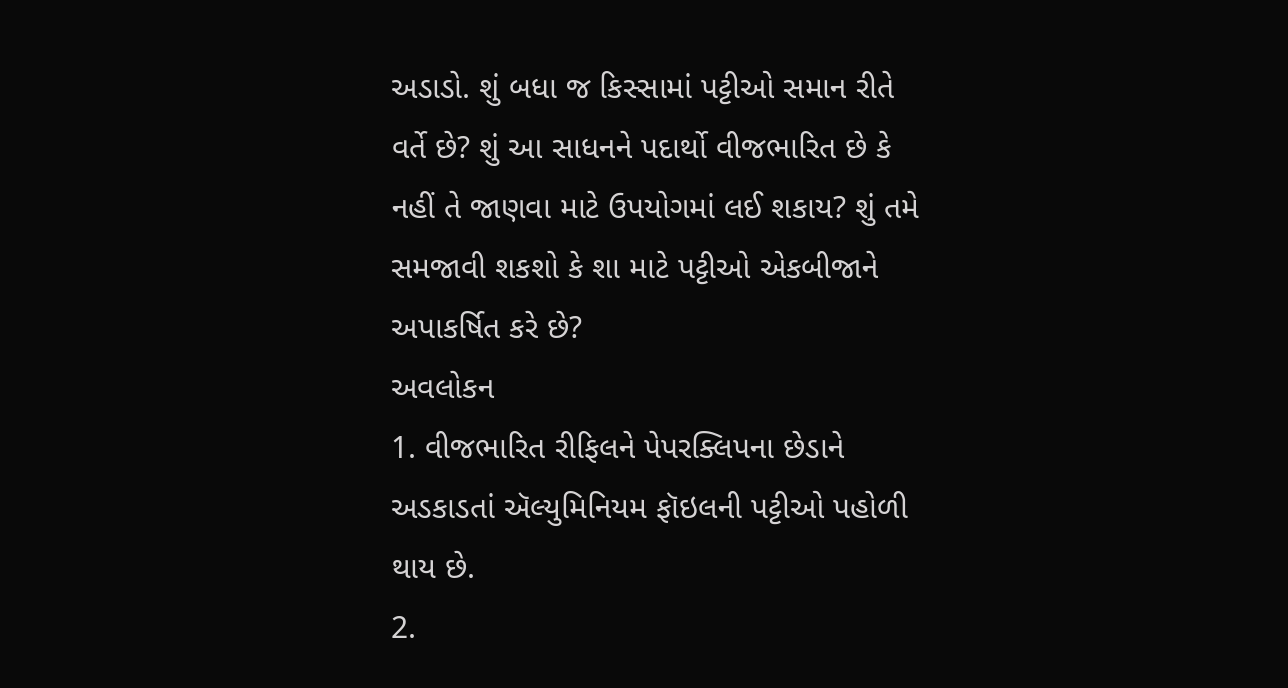અડાડો. શું બધા જ કિસ્સામાં પટ્ટીઓ સમાન રીતે વર્તે છે? શું આ સાધનને પદાર્થો વીજભારિત છે કે નહીં તે જાણવા માટે ઉપયોગમાં લઈ શકાય? શું તમે સમજાવી શકશો કે શા માટે પટ્ટીઓ એકબીજાને અપાકર્ષિત કરે છે?
અવલોકન
1. વીજભારિત રીફિલને પેપરક્લિપના છેડાને અડકાડતાં ઍલ્યુમિનિયમ ફૉઇલની પટ્ટીઓ પહોળી થાય છે.
2.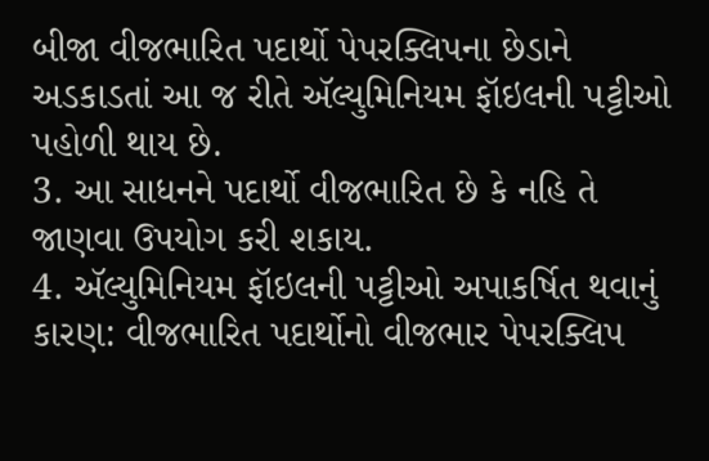બીજા વીજભારિત પદાર્થો પેપરક્લિપના છેડાને અડકાડતાં આ જ રીતે ઍલ્યુમિનિયમ ફૉઇલની પટ્ટીઓ પહોળી થાય છે.
3. આ સાધનને પદાર્થો વીજભારિત છે કે નહિ તે જાણવા ઉપયોગ કરી શકાય.
4. ઍલ્યુમિનિયમ ફૉઇલની પટ્ટીઓ અપાકર્ષિત થવાનું કારણ: વીજભારિત પદાર્થોનો વીજભાર પેપરક્લિપ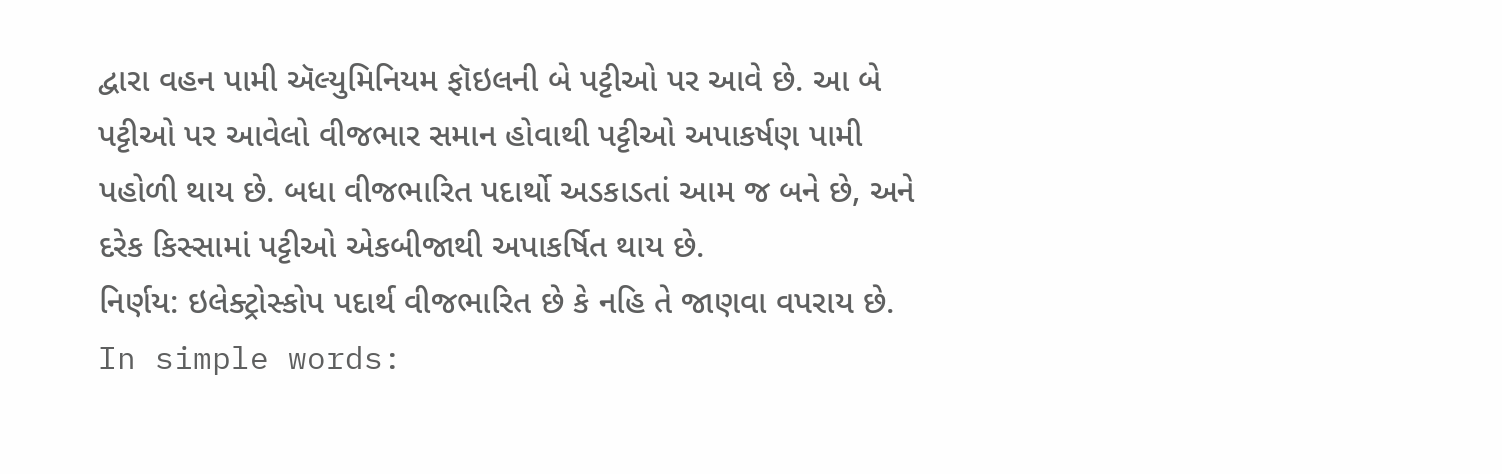દ્વારા વહન પામી ઍલ્યુમિનિયમ ફૉઇલની બે પટ્ટીઓ પર આવે છે. આ બે પટ્ટીઓ પર આવેલો વીજભાર સમાન હોવાથી પટ્ટીઓ અપાકર્ષણ પામી પહોળી થાય છે. બધા વીજભારિત પદાર્થો અડકાડતાં આમ જ બને છે, અને દરેક કિસ્સામાં પટ્ટીઓ એકબીજાથી અપાકર્ષિત થાય છે.
નિર્ણય: ઇલેક્ટ્રોસ્કોપ પદાર્થ વીજભારિત છે કે નહિ તે જાણવા વપરાય છે.
In simple words: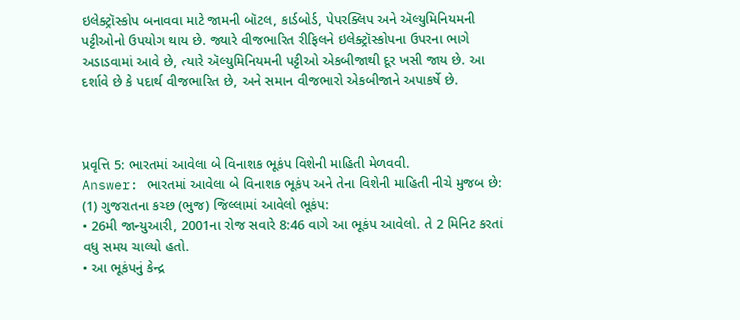ઇલેક્ટ્રૉસ્કોપ બનાવવા માટે જામની બૉટલ, કાર્ડબોર્ડ, પેપરક્લિપ અને ઍલ્યુમિનિયમની પટ્ટીઓનો ઉપયોગ થાય છે. જ્યારે વીજભારિત રીફિલને ઇલેક્ટ્રૉસ્કોપના ઉપરના ભાગે અડાડવામાં આવે છે, ત્યારે ઍલ્યુમિનિયમની પટ્ટીઓ એકબીજાથી દૂર ખસી જાય છે. આ દર્શાવે છે કે પદાર્થ વીજભારિત છે, અને સમાન વીજભારો એકબીજાને અપાકર્ષે છે.



પ્રવૃત્તિ 5: ભારતમાં આવેલા બે વિનાશક ભૂકંપ વિશેની માહિતી મેળવવી.
Answer: ભારતમાં આવેલા બે વિનાશક ભૂકંપ અને તેના વિશેની માહિતી નીચે મુજબ છે:
(1) ગુજરાતના કચ્છ (ભુજ) જિલ્લામાં આવેલો ભૂકંપ:
• 26મી જાન્યુઆરી, 2001ના રોજ સવારે 8:46 વાગે આ ભૂકંપ આવેલો. તે 2 મિનિટ કરતાં વધુ સમય ચાલ્યો હતો.
• આ ભૂકંપનું કેન્દ્ર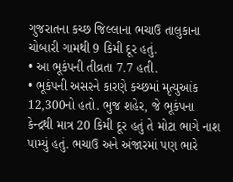ગુજરાતના કચ્છ જિલ્લાના ભચાઉ તાલુકાના ચોબારી ગામથી 9 કિમી દૂર હતું.
• આ ભૂકંપની તીવ્રતા 7.7 હતી.
• ભૂકંપની અસરને કારણે કચ્છમાં મૃત્યુઆંક 12,300નો હતો. ભુજ શહેર, જે ભૂકંપના કેન્દ્રથી માત્ર 20 કિમી દૂર હતું તે મોટા ભાગે નાશ પામ્યું હતું. ભચાઉ અને અંજારમાં પણ ભારે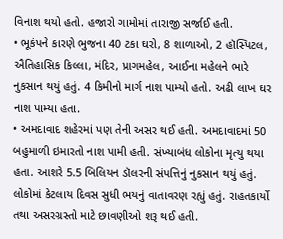વિનાશ થયો હતો. હજારો ગામોમાં તારાજી સર્જાઈ હતી.
• ભૂકંપને કારણે ભુજના 40 ટકા ઘરો, 8 શાળાઓ, 2 હૉસ્પિટલ, ઐતિહાસિક કિલ્લા, મંદિર, પ્રાગમહેલ, આઈના મહેલને ભારે નુકસાન થયું હતું. 4 કિમીનો માર્ગ નાશ પામ્યો હતો. અઢી લાખ ઘર નાશ પામ્યા હતા.
• અમદાવાદ શહેરમાં પણ તેની અસર થઈ હતી. અમદાવાદમાં 50 બહુમાળી ઇમારતો નાશ પામી હતી. સંખ્યાબંધ લોકોના મૃત્યુ થયા હતા. આશરે 5.5 બિલિયન ડૉલરની સંપત્તિનું નુકસાન થયું હતું. લોકોમાં કેટલાય દિવસ સુધી ભયનું વાતાવરણ રહ્યું હતું. રાહતકાર્યો તથા અસરગ્રસ્તો માટે છાવણીઓ શરૂ થઈ હતી.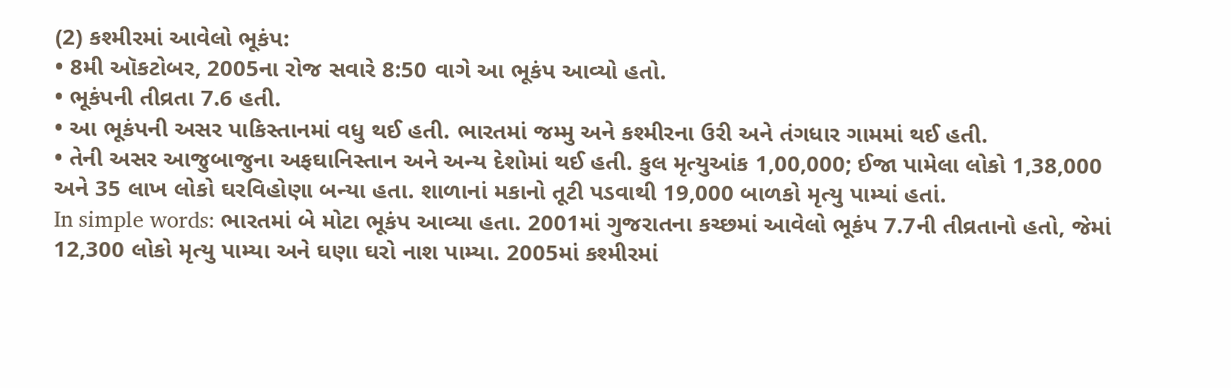(2) કશ્મીરમાં આવેલો ભૂકંપ:
• 8મી ઑકટોબર, 2005ના રોજ સવારે 8:50 વાગે આ ભૂકંપ આવ્યો હતો.
• ભૂકંપની તીવ્રતા 7.6 હતી.
• આ ભૂકંપની અસર પાકિસ્તાનમાં વધુ થઈ હતી. ભારતમાં જમ્મુ અને કશ્મીરના ઉરી અને તંગધાર ગામમાં થઈ હતી.
• તેની અસર આજુબાજુના અફઘાનિસ્તાન અને અન્ય દેશોમાં થઈ હતી. કુલ મૃત્યુઆંક 1,00,000; ઈજા પામેલા લોકો 1,38,000 અને 35 લાખ લોકો ઘરવિહોણા બન્યા હતા. શાળાનાં મકાનો તૂટી પડવાથી 19,000 બાળકો મૃત્યુ પામ્યાં હતાં.
In simple words: ભારતમાં બે મોટા ભૂકંપ આવ્યા હતા. 2001માં ગુજરાતના કચ્છમાં આવેલો ભૂકંપ 7.7ની તીવ્રતાનો હતો, જેમાં 12,300 લોકો મૃત્યુ પામ્યા અને ઘણા ઘરો નાશ પામ્યા. 2005માં કશ્મીરમાં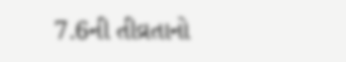7.6ની તીવ્રતાનો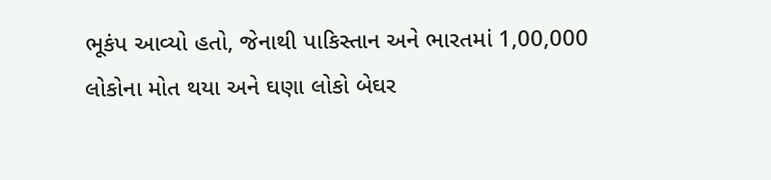ભૂકંપ આવ્યો હતો, જેનાથી પાકિસ્તાન અને ભારતમાં 1,00,000 લોકોના મોત થયા અને ઘણા લોકો બેઘર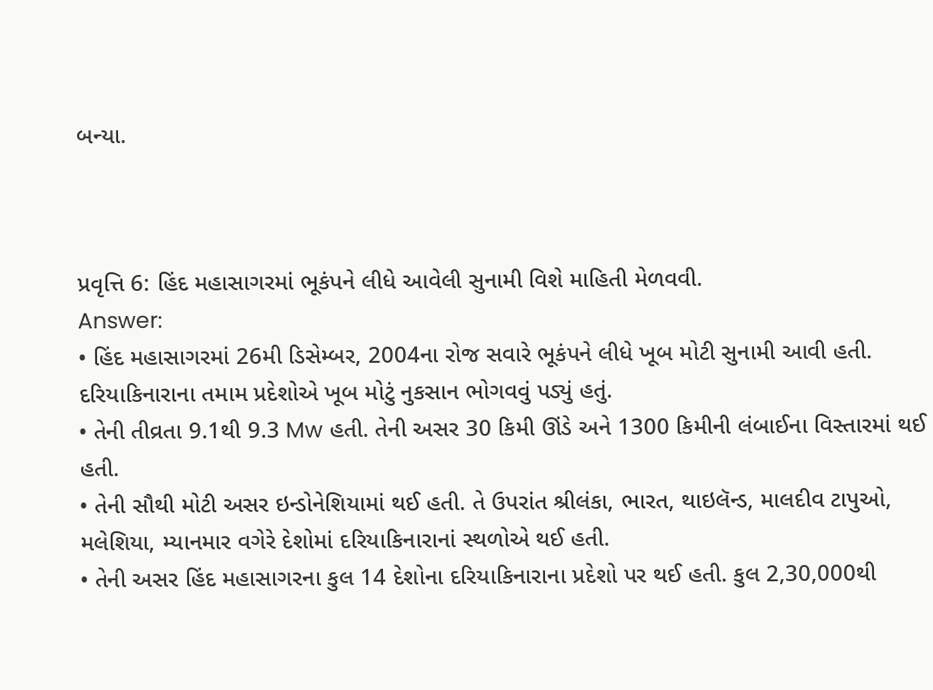બન્યા.



પ્રવૃત્તિ 6: હિંદ મહાસાગરમાં ભૂકંપને લીધે આવેલી સુનામી વિશે માહિતી મેળવવી.
Answer:
• હિંદ મહાસાગરમાં 26મી ડિસેમ્બર, 2004ના રોજ સવારે ભૂકંપને લીધે ખૂબ મોટી સુનામી આવી હતી. દરિયાકિનારાના તમામ પ્રદેશોએ ખૂબ મોટું નુકસાન ભોગવવું પડ્યું હતું.
• તેની તીવ્રતા 9.1થી 9.3 Mw હતી. તેની અસર 30 કિમી ઊંડે અને 1300 કિમીની લંબાઈના વિસ્તારમાં થઈ હતી.
• તેની સૌથી મોટી અસર ઇન્ડોનેશિયામાં થઈ હતી. તે ઉપરાંત શ્રીલંકા, ભારત, થાઇલૅન્ડ, માલદીવ ટાપુઓ, મલેશિયા, મ્યાનમાર વગેરે દેશોમાં દરિયાકિનારાનાં સ્થળોએ થઈ હતી.
• તેની અસર હિંદ મહાસાગરના કુલ 14 દેશોના દરિયાકિનારાના પ્રદેશો પર થઈ હતી. કુલ 2,30,000થી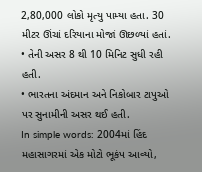2,80,000 લોકો મૃત્યુ પામ્યા હતા. 30 મીટર ઊંચાં દરિયાના મોજાં ઊછળ્યાં હતાં.
• તેની અસર 8 થી 10 મિનિટ સુધી રહી હતી.
• ભારતના અંદમાન અને નિકોબાર ટાપુઓ પર સુનામીની અસર થઈ હતી.
In simple words: 2004માં હિંદ મહાસાગરમાં એક મોટો ભૂકંપ આવ્યો,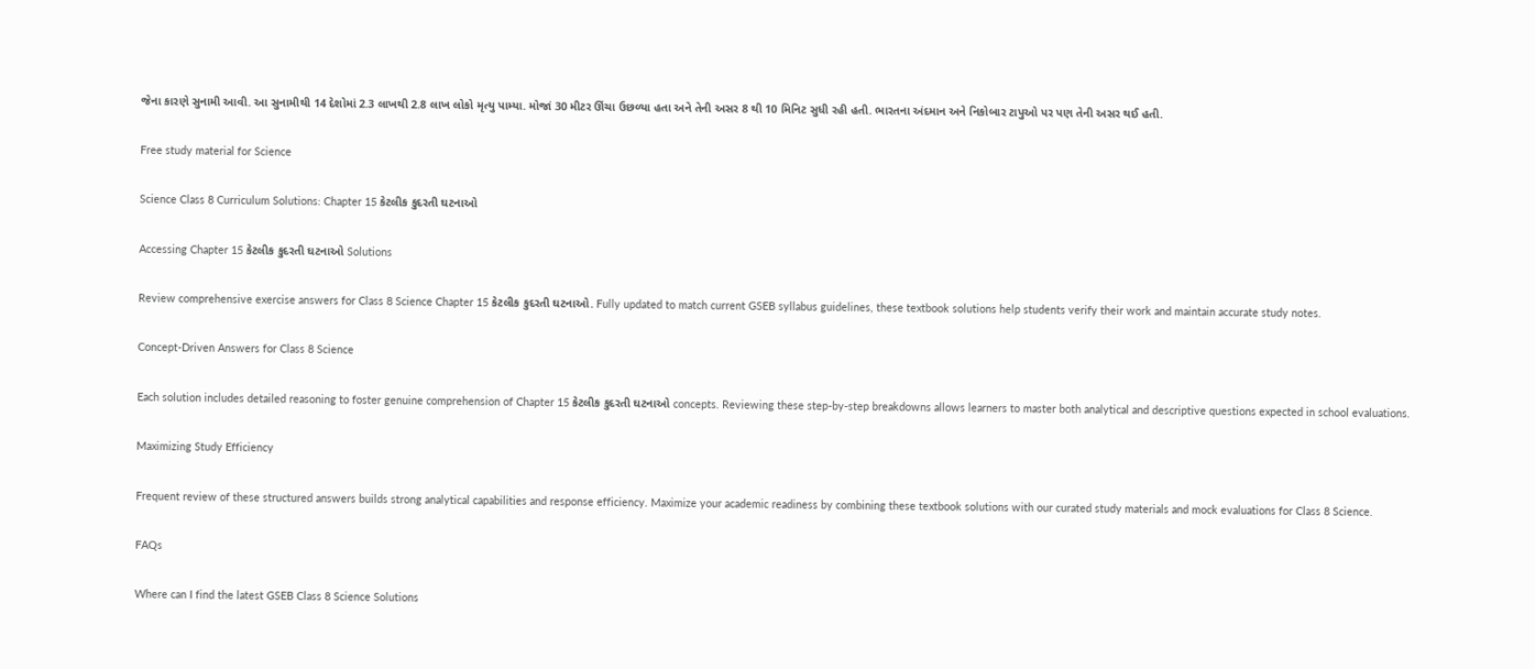જેના કારણે સુનામી આવી. આ સુનામીથી 14 દેશોમાં 2.3 લાખથી 2.8 લાખ લોકો મૃત્યુ પામ્યા. મોજાં 30 મીટર ઊંચા ઉછળ્યા હતા અને તેની અસર 8 થી 10 મિનિટ સુધી રહી હતી. ભારતના અંદમાન અને નિકોબાર ટાપુઓ પર પણ તેની અસર થઈ હતી.

Free study material for Science

Science Class 8 Curriculum Solutions: Chapter 15 કેટલીક કુદરતી ઘટનાઓ

Accessing Chapter 15 કેટલીક કુદરતી ઘટનાઓ Solutions

Review comprehensive exercise answers for Class 8 Science Chapter 15 કેટલીક કુદરતી ઘટનાઓ. Fully updated to match current GSEB syllabus guidelines, these textbook solutions help students verify their work and maintain accurate study notes.

Concept-Driven Answers for Class 8 Science

Each solution includes detailed reasoning to foster genuine comprehension of Chapter 15 કેટલીક કુદરતી ઘટનાઓ concepts. Reviewing these step-by-step breakdowns allows learners to master both analytical and descriptive questions expected in school evaluations.

Maximizing Study Efficiency

Frequent review of these structured answers builds strong analytical capabilities and response efficiency. Maximize your academic readiness by combining these textbook solutions with our curated study materials and mock evaluations for Class 8 Science.

FAQs

Where can I find the latest GSEB Class 8 Science Solutions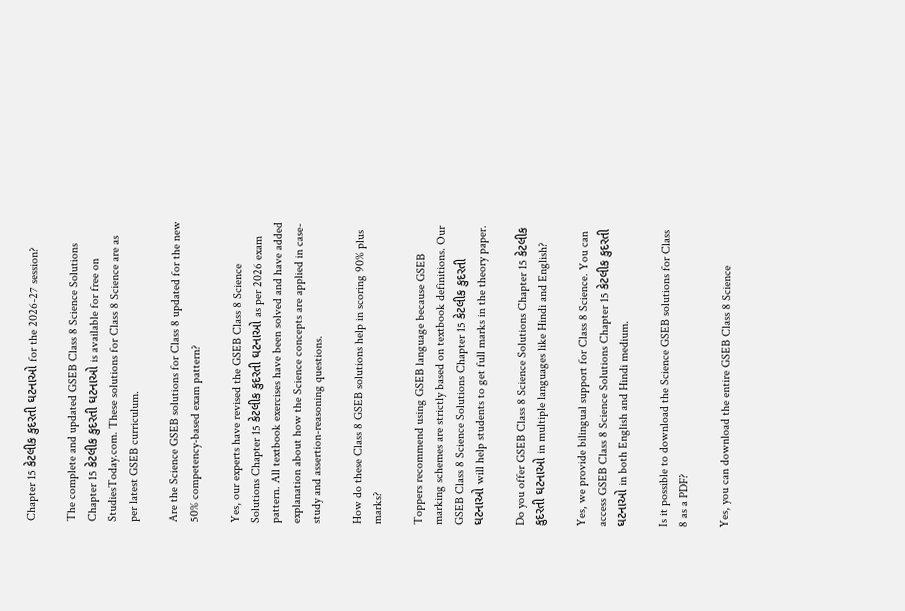Chapter 15 કેટલીક કુદરતી ઘટનાઓ for the 2026-27 session?

The complete and updated GSEB Class 8 Science Solutions Chapter 15 કેટલીક કુદરતી ઘટનાઓ is available for free on StudiesToday.com. These solutions for Class 8 Science are as per latest GSEB curriculum.

Are the Science GSEB solutions for Class 8 updated for the new 50% competency-based exam pattern?

Yes, our experts have revised the GSEB Class 8 Science Solutions Chapter 15 કેટલીક કુદરતી ઘટનાઓ as per 2026 exam pattern. All textbook exercises have been solved and have added explanation about how the Science concepts are applied in case-study and assertion-reasoning questions.

How do these Class 8 GSEB solutions help in scoring 90% plus marks?

Toppers recommend using GSEB language because GSEB marking schemes are strictly based on textbook definitions. Our GSEB Class 8 Science Solutions Chapter 15 કેટલીક કુદરતી ઘટનાઓ will help students to get full marks in the theory paper.

Do you offer GSEB Class 8 Science Solutions Chapter 15 કેટલીક કુદરતી ઘટનાઓ in multiple languages like Hindi and English?

Yes, we provide bilingual support for Class 8 Science. You can access GSEB Class 8 Science Solutions Chapter 15 કેટલીક કુદરતી ઘટનાઓ in both English and Hindi medium.

Is it possible to download the Science GSEB solutions for Class 8 as a PDF?

Yes, you can download the entire GSEB Class 8 Science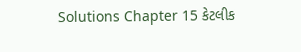Solutions Chapter 15 કેટલીક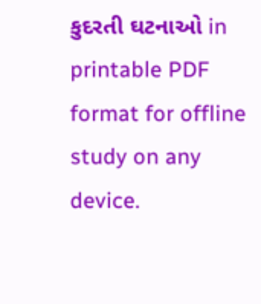કુદરતી ઘટનાઓ in printable PDF format for offline study on any device.